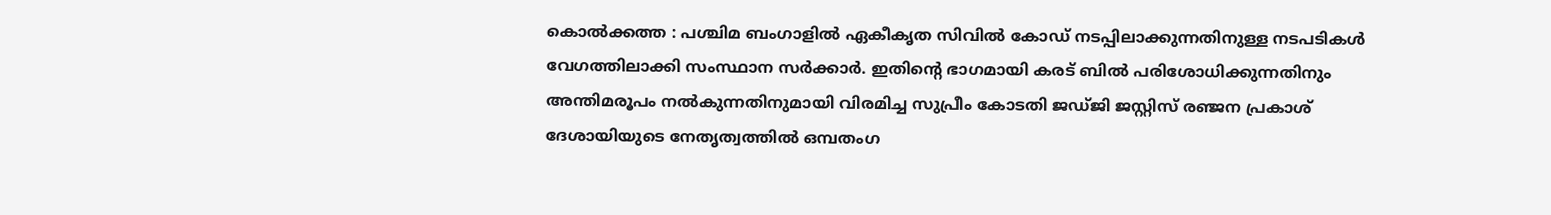കൊൽക്കത്ത : പശ്ചിമ ബംഗാളിൽ ഏകീകൃത സിവിൽ കോഡ് നടപ്പിലാക്കുന്നതിനുള്ള നടപടികൾ വേഗത്തിലാക്കി സംസ്ഥാന സർക്കാർ. ഇതിന്റെ ഭാഗമായി കരട് ബിൽ പരിശോധിക്കുന്നതിനും അന്തിമരൂപം നൽകുന്നതിനുമായി വിരമിച്ച സുപ്രീം കോടതി ജഡ്ജി ജസ്റ്റിസ് രഞ്ജന പ്രകാശ് ദേശായിയുടെ നേതൃത്വത്തിൽ ഒമ്പതംഗ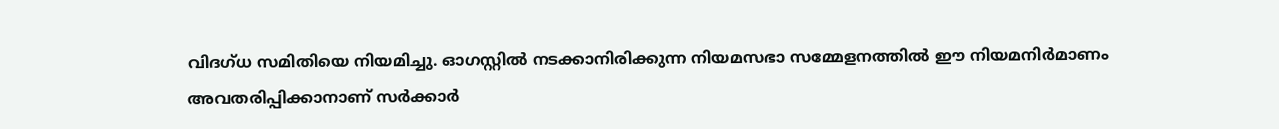വിദഗ്ധ സമിതിയെ നിയമിച്ചു. ഓഗസ്റ്റിൽ നടക്കാനിരിക്കുന്ന നിയമസഭാ സമ്മേളനത്തിൽ ഈ നിയമനിർമാണം അവതരിപ്പിക്കാനാണ് സർക്കാർ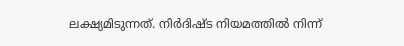ലക്ഷ്യമിടുന്നത്. നിർദിഷ്ട നിയമത്തിൽ നിന്ന്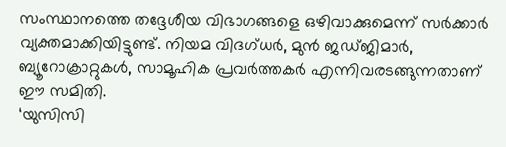സംസ്ഥാനത്തെ തദ്ദേശീയ വിഭാഗങ്ങളെ ഒഴിവാക്കുമെന്ന് സർക്കാർ വ്യക്തമാക്കിയിട്ടുണ്ട്. നിയമ വിദഗ്ധർ, മുൻ ജഡ്ജിമാർ, ബ്യൂറോക്രാറ്റുകൾ, സാമൂഹിക പ്രവർത്തകർ എന്നിവരടങ്ങുന്നതാണ് ഈ സമിതി.
‘യുസിസി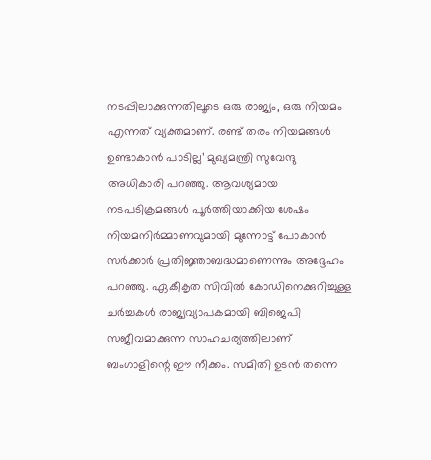നടപ്പിലാക്കുന്നതിലൂടെ ഒരു രാജ്യം, ഒരു നിയമം എന്നത് വ്യക്തമാണ്. രണ്ട് തരം നിയമങ്ങൾ ഉണ്ടാകാൻ പാടില്ല’ മുഖ്യമന്ത്രി സുവേന്ദു അധികാരി പറഞ്ഞു. ആവശ്യമായ നടപടിക്രമങ്ങൾ പൂർത്തിയാക്കിയ ശേഷം നിയമനിർമ്മാണവുമായി മുന്നോട്ട് പോകാൻ സർക്കാർ പ്രതിജ്ഞാബദ്ധമാണെന്നും അദ്ദേഹം പറഞ്ഞു. ഏകീകൃത സിവിൽ കോഡിനെക്കുറിച്ചുള്ള ചർച്ചകൾ രാജ്യവ്യാപകമായി ബിജെപി സജീവമാക്കുന്ന സാഹചര്യത്തിലാണ് ബംഗാളിന്റെ ഈ നീക്കം. സമിതി ഉടൻ തന്നെ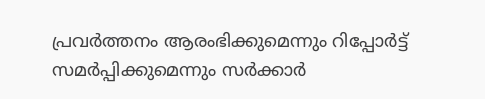പ്രവർത്തനം ആരംഭിക്കുമെന്നും റിപ്പോർട്ട് സമർപ്പിക്കുമെന്നും സർക്കാർ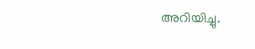അറിയിച്ചു.